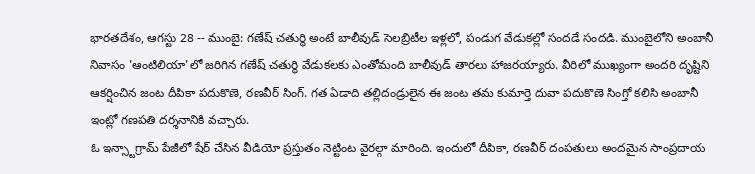భారతదేశం, ఆగస్టు 28 -- ముంబై: గణేష్ చతుర్థి అంటే బాలీవుడ్ సెలబ్రిటీల ఇళ్లలో, పండుగ వేడుకల్లో సందడే సందడి. ముంబైలోని అంబానీ నివాసం 'ఆంటిలియా'లో జరిగిన గణేష్ చతుర్థి వేడుకలకు ఎంతోమంది బాలీవుడ్ తారలు హాజరయ్యారు. వీరిలో ముఖ్యంగా అందరి దృష్టిని ఆకర్షించిన జంట దీపికా పదుకొణె, రణవీర్ సింగ్. గత ఏడాది తల్లిదండ్రులైన ఈ జంట తమ కుమార్తె దువా పదుకొణె సింగ్తో కలిసి అంబానీ ఇంట్లో గణపతి దర్శనానికి వచ్చారు.
ఓ ఇన్స్టాగ్రామ్ పేజీలో షేర్ చేసిన వీడియో ప్రస్తుతం నెట్టింట వైరల్గా మారింది. ఇందులో దీపికా, రణవీర్ దంపతులు అందమైన సాంప్రదాయ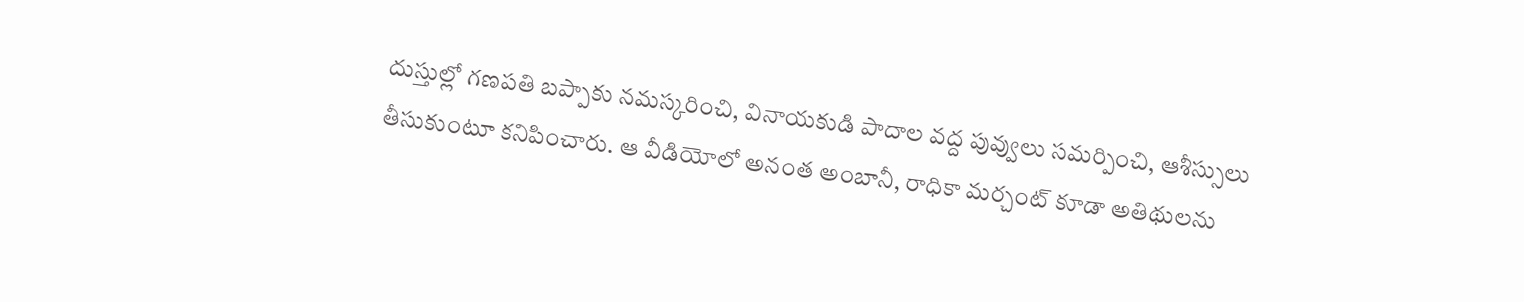దుస్తుల్లో గణపతి బప్పాకు నమస్కరించి, వినాయకుడి పాదాల వద్ద పువ్వులు సమర్పించి, ఆశీస్సులు తీసుకుంటూ కనిపించారు. ఆ వీడియోలో అనంత అంబానీ, రాధికా మర్చంట్ కూడా అతిథులను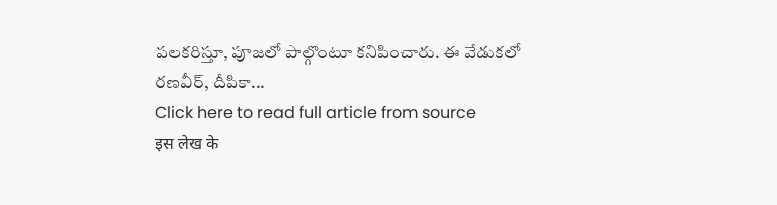పలకరిస్తూ, పూజలో పాల్గొంటూ కనిపించారు. ఈ వేడుకలో రణవీర్, దీపికా...
Click here to read full article from source
इस लेख के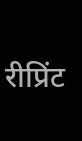रीप्रिंट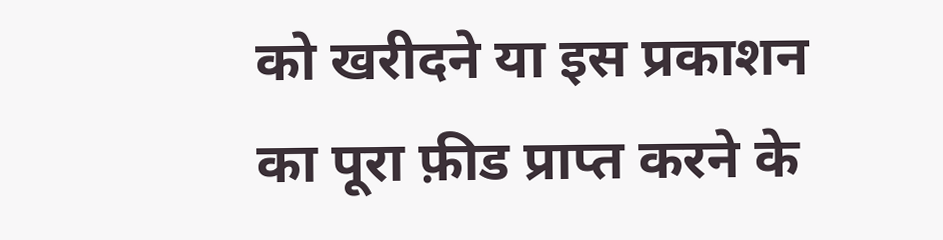को खरीदने या इस प्रकाशन का पूरा फ़ीड प्राप्त करने के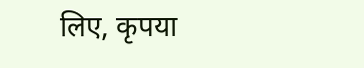लिए, कृपया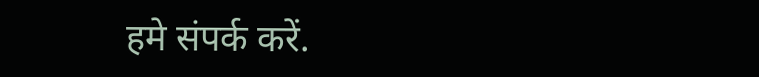हमे संपर्क करें.